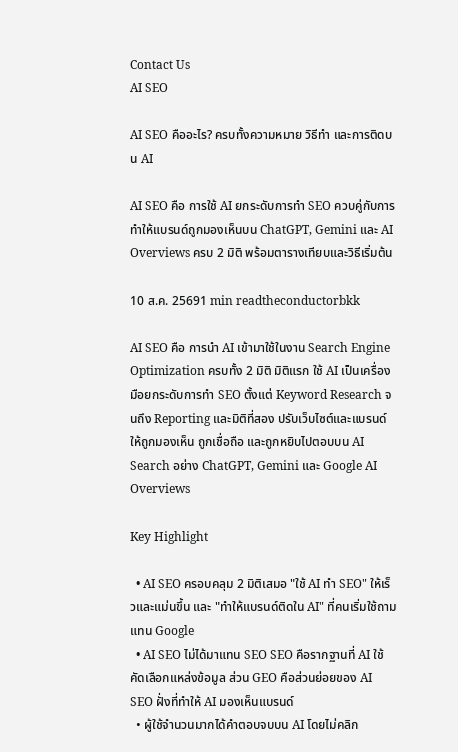Contact Us
AI SEO

AI SEO คืออะไร? ครบทั้งความหมาย วิธีทำ และการติดบน AI

AI SEO คือ การใช้ AI ยกระดับการทำ SEO ควบคู่กับการทำให้แบรนด์ถูกมองเห็นบน ChatGPT, Gemini และ AI Overviews ครบ 2 มิติ พร้อมตารางเทียบและวิธีเริ่มต้น

10 ส.ค. 25691 min readtheconductorbkk

AI SEO คือ การนำ AI เข้ามาใช้ในงาน Search Engine Optimization ครบทั้ง 2 มิติ มิติแรก ใช้ AI เป็นเครื่องมือยกระดับการทำ SEO ตั้งแต่ Keyword Research จนถึง Reporting และมิติที่สอง ปรับเว็บไซต์และแบรนด์ให้ถูกมองเห็น ถูกเชื่อถือ และถูกหยิบไปตอบบน AI Search อย่าง ChatGPT, Gemini และ Google AI Overviews

Key Highlight

  • AI SEO ครอบคลุม 2 มิติเสมอ "ใช้ AI ทำ SEO" ให้เร็วและแม่นขึ้น และ "ทำให้แบรนด์ติดใน AI" ที่คนเริ่มใช้ถามแทน Google
  • AI SEO ไม่ได้มาแทน SEO SEO คือรากฐานที่ AI ใช้คัดเลือกแหล่งข้อมูล ส่วน GEO คือส่วนย่อยของ AI SEO ฝั่งที่ทำให้ AI มองเห็นแบรนด์
  • ผู้ใช้จำนวนมากได้คำตอบจบบน AI โดยไม่คลิก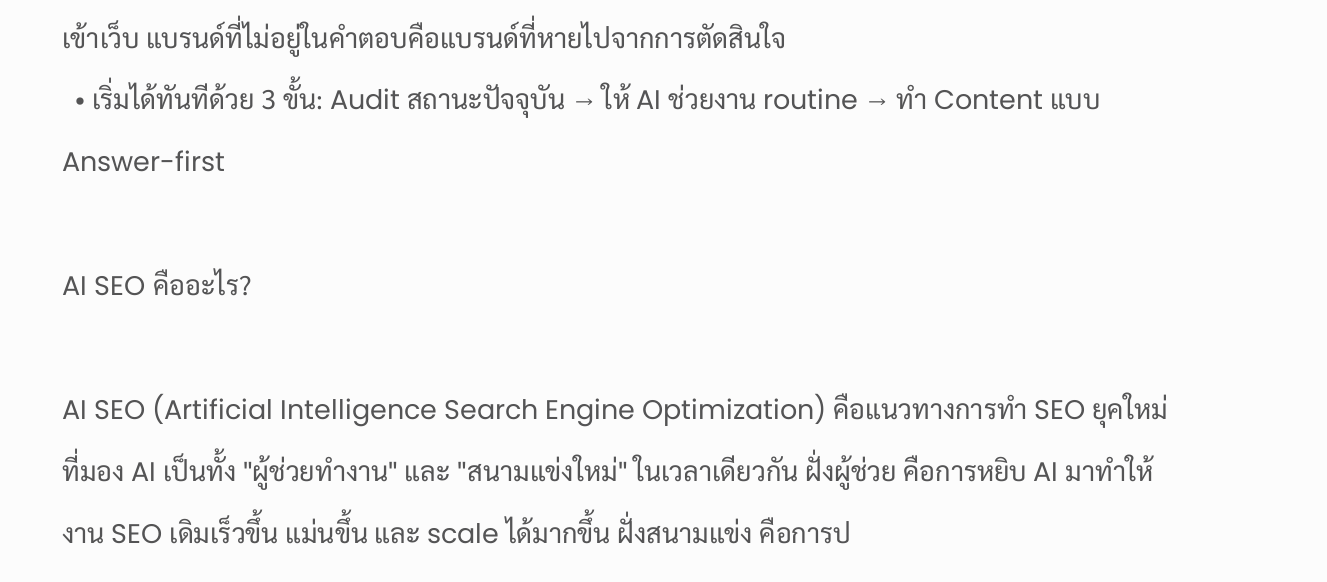เข้าเว็บ แบรนด์ที่ไม่อยู่ในคำตอบคือแบรนด์ที่หายไปจากการตัดสินใจ
  • เริ่มได้ทันทีด้วย 3 ขั้น: Audit สถานะปัจจุบัน → ให้ AI ช่วยงาน routine → ทำ Content แบบ Answer-first

AI SEO คืออะไร?

AI SEO (Artificial Intelligence Search Engine Optimization) คือแนวทางการทำ SEO ยุคใหม่ที่มอง AI เป็นทั้ง "ผู้ช่วยทำงาน" และ "สนามแข่งใหม่" ในเวลาเดียวกัน ฝั่งผู้ช่วย คือการหยิบ AI มาทำให้งาน SEO เดิมเร็วขึ้น แม่นขึ้น และ scale ได้มากขึ้น ฝั่งสนามแข่ง คือการป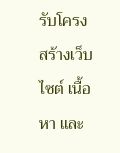รับโครงสร้างเว็บไซต์ เนื้อหา และ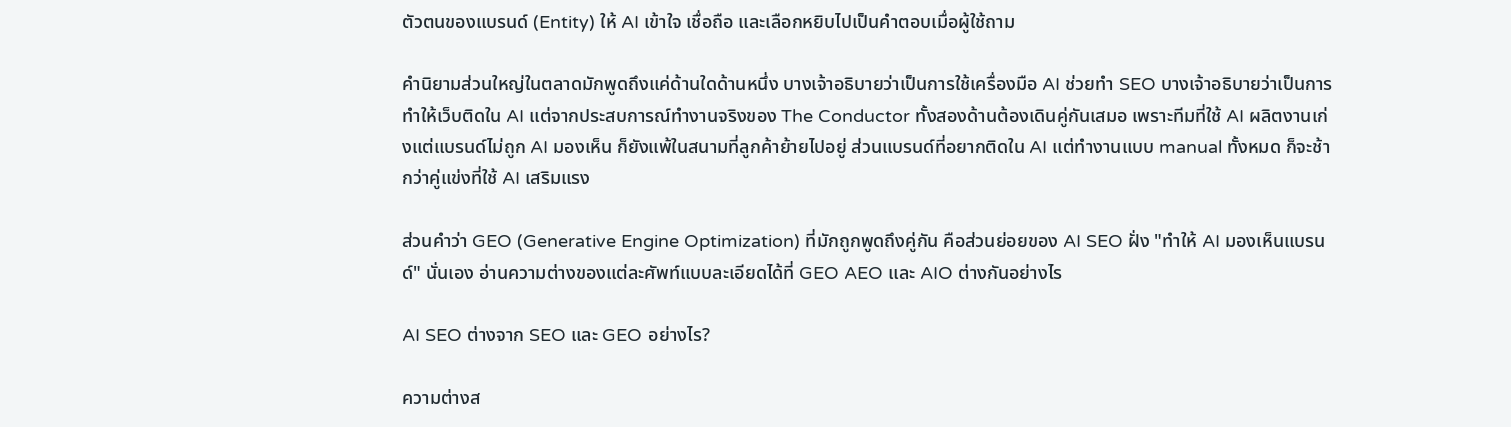ตัวตนของแบรนด์ (Entity) ให้ AI เข้าใจ เชื่อถือ และเลือกหยิบไปเป็นคำตอบเมื่อผู้ใช้ถาม

คำนิยามส่วนใหญ่ในตลาดมักพูดถึงแค่ด้านใดด้านหนึ่ง บางเจ้าอธิบายว่าเป็นการใช้เครื่องมือ AI ช่วยทำ SEO บางเจ้าอธิบายว่าเป็นการทำให้เว็บติดใน AI แต่จากประสบการณ์ทำงานจริงของ The Conductor ทั้งสองด้านต้องเดินคู่กันเสมอ เพราะทีมที่ใช้ AI ผลิตงานเก่งแต่แบรนด์ไม่ถูก AI มองเห็น ก็ยังแพ้ในสนามที่ลูกค้าย้ายไปอยู่ ส่วนแบรนด์ที่อยากติดใน AI แต่ทำงานแบบ manual ทั้งหมด ก็จะช้ากว่าคู่แข่งที่ใช้ AI เสริมแรง

ส่วนคำว่า GEO (Generative Engine Optimization) ที่มักถูกพูดถึงคู่กัน คือส่วนย่อยของ AI SEO ฝั่ง "ทำให้ AI มองเห็นแบรนด์" นั่นเอง อ่านความต่างของแต่ละศัพท์แบบละเอียดได้ที่ GEO AEO และ AIO ต่างกันอย่างไร

AI SEO ต่างจาก SEO และ GEO อย่างไร?

ความต่างส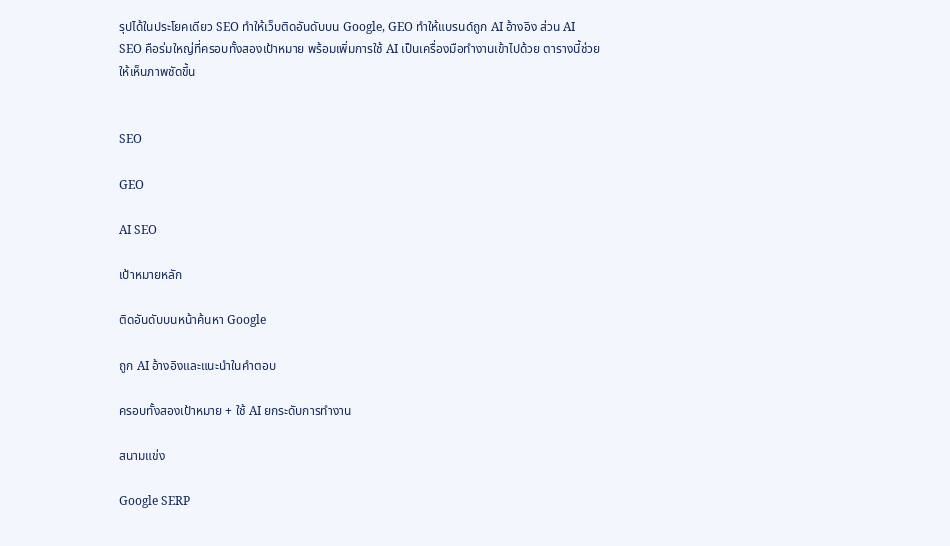รุปได้ในประโยคเดียว SEO ทำให้เว็บติดอันดับบน Google, GEO ทำให้แบรนด์ถูก AI อ้างอิง ส่วน AI SEO คือร่มใหญ่ที่ครอบทั้งสองเป้าหมาย พร้อมเพิ่มการใช้ AI เป็นเครื่องมือทำงานเข้าไปด้วย ตารางนี้ช่วยให้เห็นภาพชัดขึ้น


SEO

GEO

AI SEO

เป้าหมายหลัก

ติดอันดับบนหน้าค้นหา Google

ถูก AI อ้างอิงและแนะนำในคำตอบ

ครอบทั้งสองเป้าหมาย + ใช้ AI ยกระดับการทำงาน

สนามแข่ง

Google SERP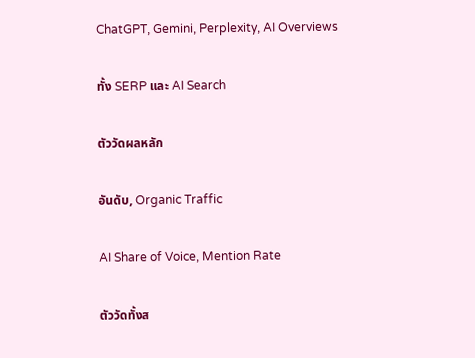ChatGPT, Gemini, Perplexity, AI Overviews

ทั้ง SERP และ AI Search

ตัววัดผลหลัก

อันดับ, Organic Traffic

AI Share of Voice, Mention Rate

ตัววัดทั้งส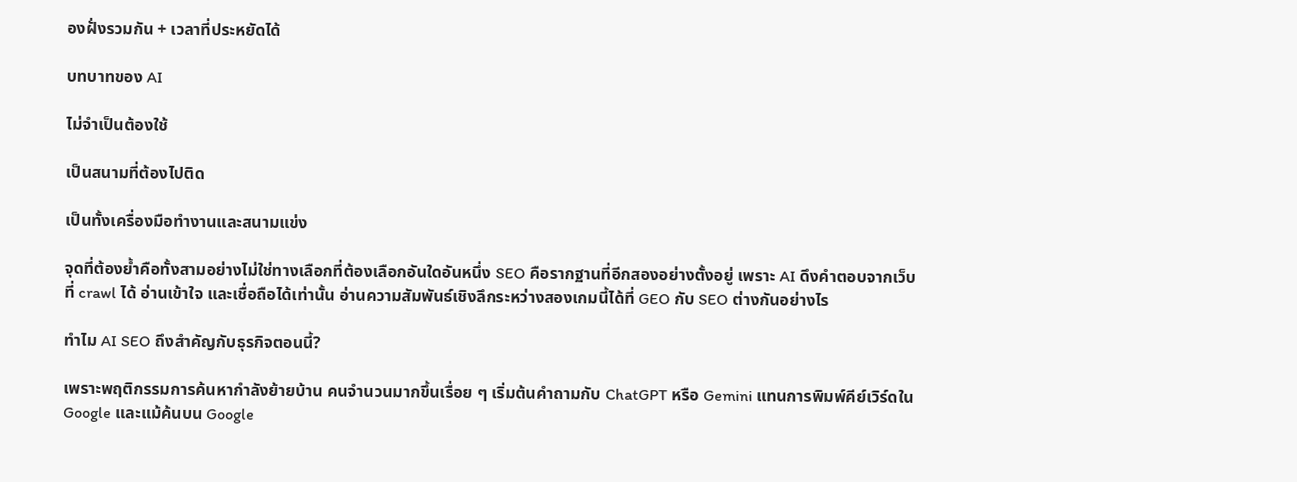องฝั่งรวมกัน + เวลาที่ประหยัดได้

บทบาทของ AI

ไม่จำเป็นต้องใช้

เป็นสนามที่ต้องไปติด

เป็นทั้งเครื่องมือทำงานและสนามแข่ง

จุดที่ต้องย้ำคือทั้งสามอย่างไม่ใช่ทางเลือกที่ต้องเลือกอันใดอันหนึ่ง SEO คือรากฐานที่อีกสองอย่างตั้งอยู่ เพราะ AI ดึงคำตอบจากเว็บที่ crawl ได้ อ่านเข้าใจ และเชื่อถือได้เท่านั้น อ่านความสัมพันธ์เชิงลึกระหว่างสองเกมนี้ได้ที่ GEO กับ SEO ต่างกันอย่างไร

ทำไม AI SEO ถึงสำคัญกับธุรกิจตอนนี้?

เพราะพฤติกรรมการค้นหากำลังย้ายบ้าน คนจำนวนมากขึ้นเรื่อย ๆ เริ่มต้นคำถามกับ ChatGPT หรือ Gemini แทนการพิมพ์คีย์เวิร์ดใน Google และแม้ค้นบน Google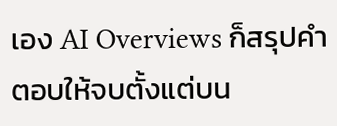เอง AI Overviews ก็สรุปคำตอบให้จบตั้งแต่บน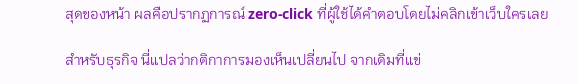สุดของหน้า ผลคือปรากฏการณ์ zero-click ที่ผู้ใช้ได้คำตอบโดยไม่คลิกเข้าเว็บใครเลย

สำหรับธุรกิจ นี่แปลว่ากติกาการมองเห็นเปลี่ยนไป จากเดิมที่แข่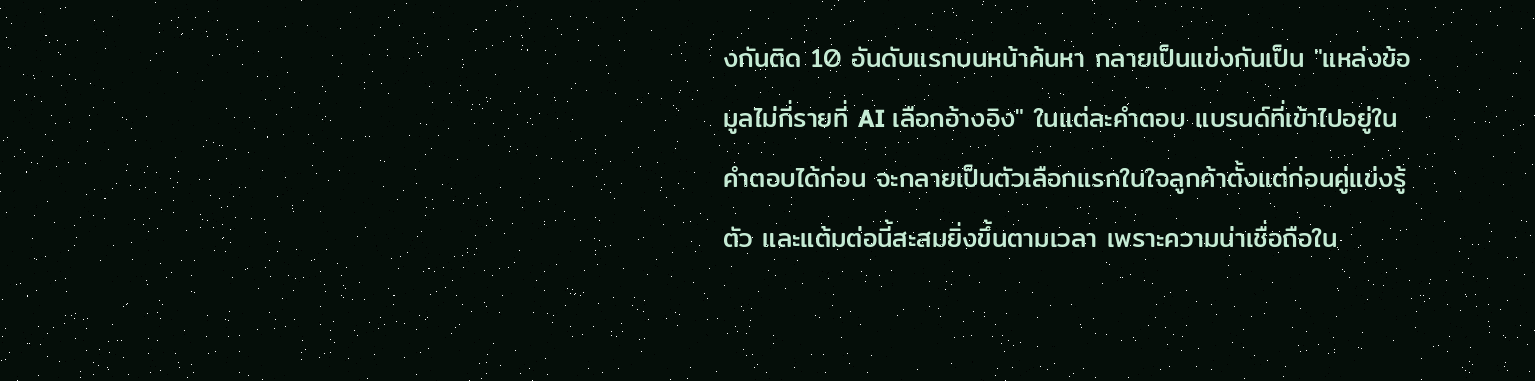งกันติด 10 อันดับแรกบนหน้าค้นหา กลายเป็นแข่งกันเป็น "แหล่งข้อมูลไม่กี่รายที่ AI เลือกอ้างอิง" ในแต่ละคำตอบ แบรนด์ที่เข้าไปอยู่ในคำตอบได้ก่อน จะกลายเป็นตัวเลือกแรกในใจลูกค้าตั้งแต่ก่อนคู่แข่งรู้ตัว และแต้มต่อนี้สะสมยิ่งขึ้นตามเวลา เพราะความน่าเชื่อถือใน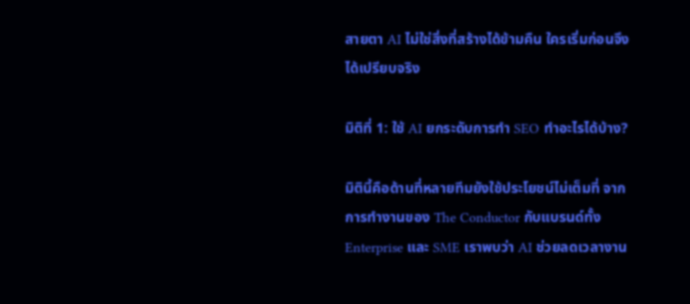สายตา AI ไม่ใช่สิ่งที่สร้างได้ข้ามคืน ใครเริ่มก่อนจึงได้เปรียบจริง

มิติที่ 1: ใช้ AI ยกระดับการทำ SEO ทำอะไรได้บ้าง?

มิตินี้คือด้านที่หลายทีมยังใช้ประโยชน์ไม่เต็มที่ จากการทำงานของ The Conductor กับแบรนด์ทั้ง Enterprise และ SME เราพบว่า AI ช่วยลดเวลางาน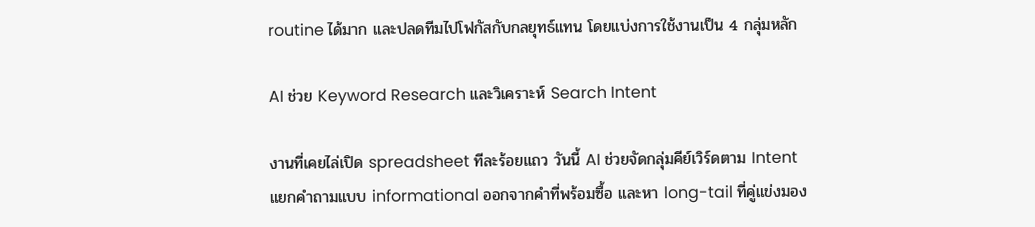routine ได้มาก และปลดทีมไปโฟกัสกับกลยุทธ์แทน โดยแบ่งการใช้งานเป็น 4 กลุ่มหลัก

AI ช่วย Keyword Research และวิเคราะห์ Search Intent

งานที่เคยไล่เปิด spreadsheet ทีละร้อยแถว วันนี้ AI ช่วยจัดกลุ่มคีย์เวิร์ดตาม Intent แยกคำถามแบบ informational ออกจากคำที่พร้อมซื้อ และหา long-tail ที่คู่แข่งมอง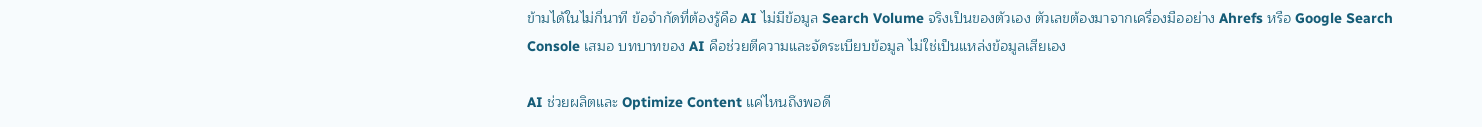ข้ามได้ในไม่กี่นาที ข้อจำกัดที่ต้องรู้คือ AI ไม่มีข้อมูล Search Volume จริงเป็นของตัวเอง ตัวเลขต้องมาจากเครื่องมืออย่าง Ahrefs หรือ Google Search Console เสมอ บทบาทของ AI คือช่วยตีความและจัดระเบียบข้อมูล ไม่ใช่เป็นแหล่งข้อมูลเสียเอง

AI ช่วยผลิตและ Optimize Content แค่ไหนถึงพอดี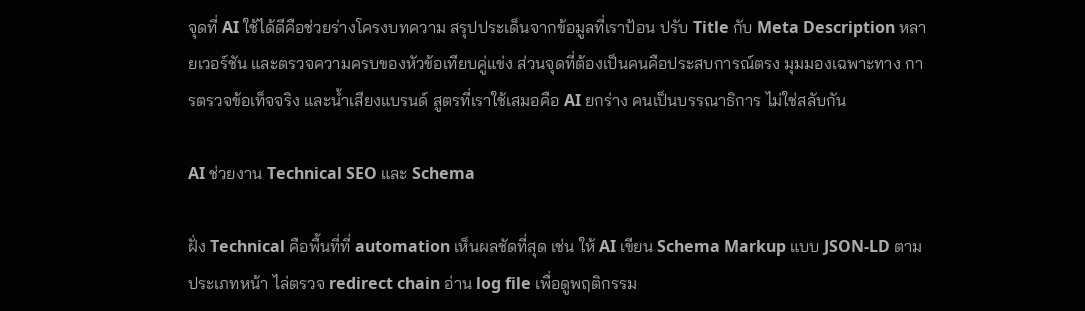จุดที่ AI ใช้ได้ดีคือช่วยร่างโครงบทความ สรุปประเด็นจากข้อมูลที่เราป้อน ปรับ Title กับ Meta Description หลายเวอร์ชัน และตรวจความครบของหัวข้อเทียบคู่แข่ง ส่วนจุดที่ต้องเป็นคนคือประสบการณ์ตรง มุมมองเฉพาะทาง การตรวจข้อเท็จจริง และน้ำเสียงแบรนด์ สูตรที่เราใช้เสมอคือ AI ยกร่าง คนเป็นบรรณาธิการ ไม่ใช่สลับกัน

AI ช่วยงาน Technical SEO และ Schema

ฝั่ง Technical คือพื้นที่ที่ automation เห็นผลชัดที่สุด เช่น ให้ AI เขียน Schema Markup แบบ JSON-LD ตามประเภทหน้า ไล่ตรวจ redirect chain อ่าน log file เพื่อดูพฤติกรรม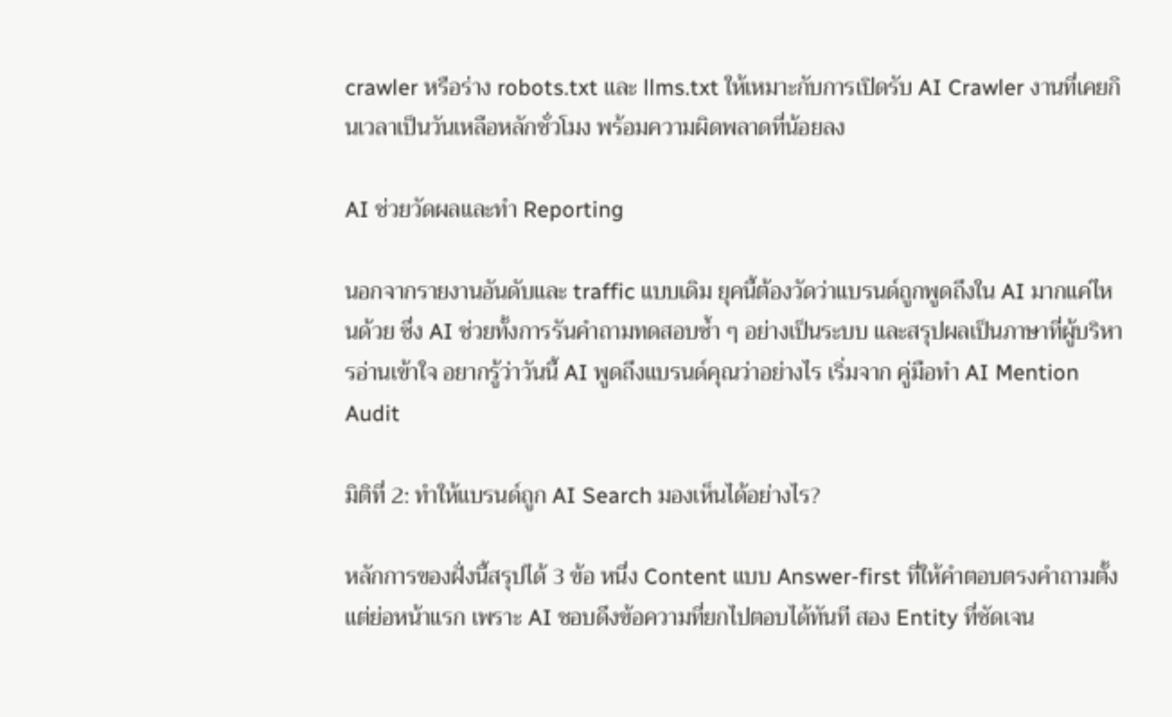crawler หรือร่าง robots.txt และ llms.txt ให้เหมาะกับการเปิดรับ AI Crawler งานที่เคยกินเวลาเป็นวันเหลือหลักชั่วโมง พร้อมความผิดพลาดที่น้อยลง

AI ช่วยวัดผลและทำ Reporting

นอกจากรายงานอันดับและ traffic แบบเดิม ยุคนี้ต้องวัดว่าแบรนด์ถูกพูดถึงใน AI มากแค่ไหนด้วย ซึ่ง AI ช่วยทั้งการรันคำถามทดสอบซ้ำ ๆ อย่างเป็นระบบ และสรุปผลเป็นภาษาที่ผู้บริหารอ่านเข้าใจ อยากรู้ว่าวันนี้ AI พูดถึงแบรนด์คุณว่าอย่างไร เริ่มจาก คู่มือทำ AI Mention Audit

มิติที่ 2: ทำให้แบรนด์ถูก AI Search มองเห็นได้อย่างไร?

หลักการของฝั่งนี้สรุปได้ 3 ข้อ หนึ่ง Content แบบ Answer-first ที่ให้คำตอบตรงคำถามตั้งแต่ย่อหน้าแรก เพราะ AI ชอบดึงข้อความที่ยกไปตอบได้ทันที สอง Entity ที่ชัดเจน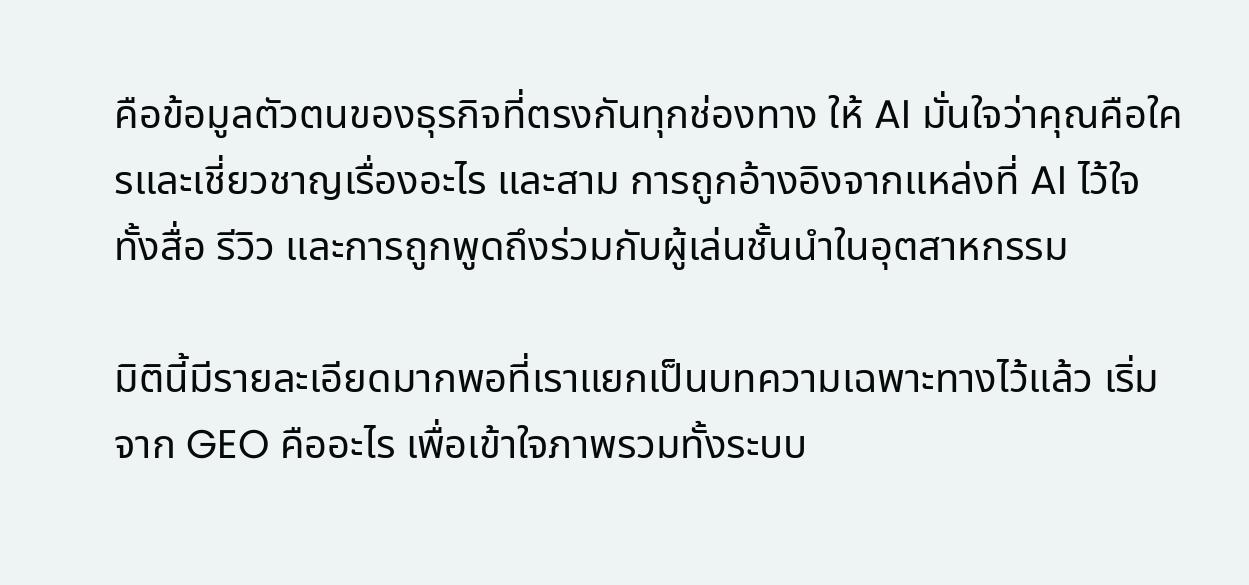คือข้อมูลตัวตนของธุรกิจที่ตรงกันทุกช่องทาง ให้ AI มั่นใจว่าคุณคือใครและเชี่ยวชาญเรื่องอะไร และสาม การถูกอ้างอิงจากแหล่งที่ AI ไว้ใจ ทั้งสื่อ รีวิว และการถูกพูดถึงร่วมกับผู้เล่นชั้นนำในอุตสาหกรรม

มิตินี้มีรายละเอียดมากพอที่เราแยกเป็นบทความเฉพาะทางไว้แล้ว เริ่มจาก GEO คืออะไร เพื่อเข้าใจภาพรวมทั้งระบบ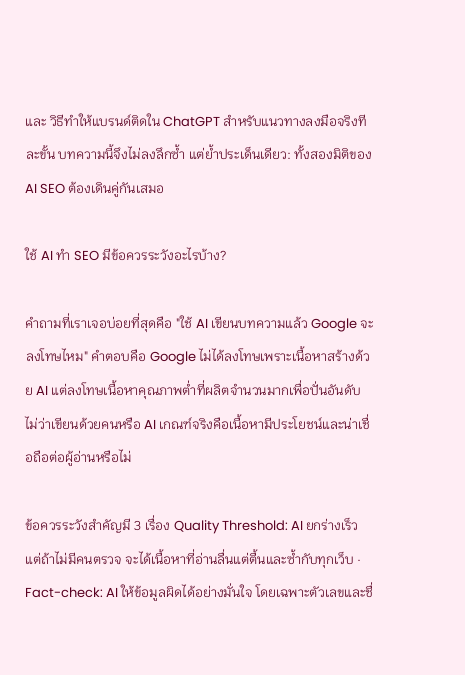และ วิธีทำให้แบรนด์ติดใน ChatGPT สำหรับแนวทางลงมือจริงทีละขั้น บทความนี้จึงไม่ลงลึกซ้ำ แต่ย้ำประเด็นเดียว: ทั้งสองมิติของ AI SEO ต้องเดินคู่กันเสมอ

ใช้ AI ทำ SEO มีข้อควรระวังอะไรบ้าง?

คำถามที่เราเจอบ่อยที่สุดคือ "ใช้ AI เขียนบทความแล้ว Google จะลงโทษไหม" คำตอบคือ Google ไม่ได้ลงโทษเพราะเนื้อหาสร้างด้วย AI แต่ลงโทษเนื้อหาคุณภาพต่ำที่ผลิตจำนวนมากเพื่อปั่นอันดับ ไม่ว่าเขียนด้วยคนหรือ AI เกณฑ์จริงคือเนื้อหามีประโยชน์และน่าเชื่อถือต่อผู้อ่านหรือไม่

ข้อควรระวังสำคัญมี 3 เรื่อง Quality Threshold: AI ยกร่างเร็ว แต่ถ้าไม่มีคนตรวจ จะได้เนื้อหาที่อ่านลื่นแต่ตื้นและซ้ำกับทุกเว็บ · Fact-check: AI ให้ข้อมูลผิดได้อย่างมั่นใจ โดยเฉพาะตัวเลขและชื่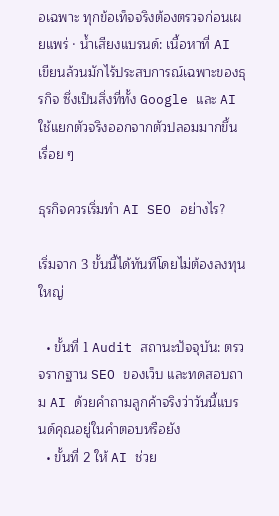อเฉพาะ ทุกข้อเท็จจริงต้องตรวจก่อนเผยแพร่ · น้ำเสียงแบรนด์: เนื้อหาที่ AI เขียนล้วนมักไร้ประสบการณ์เฉพาะของธุรกิจ ซึ่งเป็นสิ่งที่ทั้ง Google และ AI ใช้แยกตัวจริงออกจากตัวปลอมมากขึ้นเรื่อย ๆ

ธุรกิจควรเริ่มทำ AI SEO อย่างไร?

เริ่มจาก 3 ขั้นนี้ได้ทันทีโดยไม่ต้องลงทุนใหญ่

  • ขั้นที่ 1 Audit สถานะปัจจุบัน: ตรวจรากฐาน SEO ของเว็บ และทดสอบถาม AI ด้วยคำถามลูกค้าจริงว่าวันนี้แบรนด์คุณอยู่ในคำตอบหรือยัง
  • ขั้นที่ 2 ให้ AI ช่วย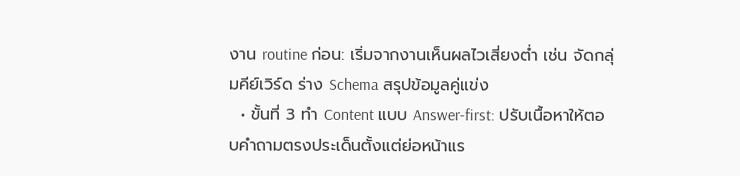งาน routine ก่อน: เริ่มจากงานเห็นผลไวเสี่ยงต่ำ เช่น จัดกลุ่มคีย์เวิร์ด ร่าง Schema สรุปข้อมูลคู่แข่ง
  • ขั้นที่ 3 ทำ Content แบบ Answer-first: ปรับเนื้อหาให้ตอบคำถามตรงประเด็นตั้งแต่ย่อหน้าแร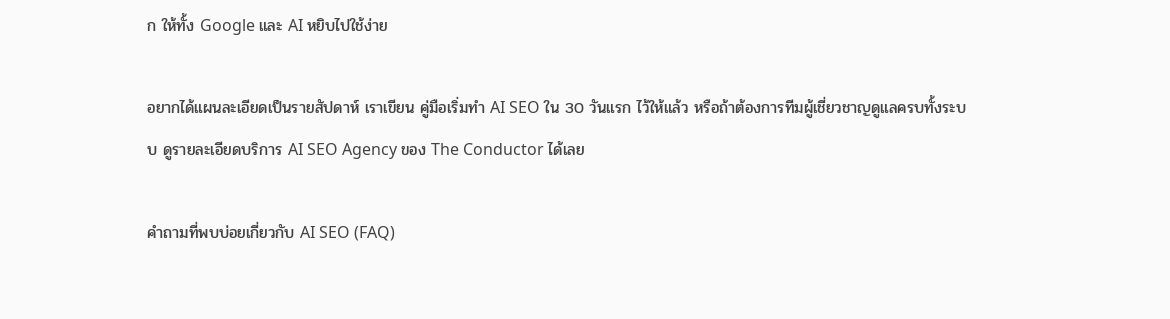ก ให้ทั้ง Google และ AI หยิบไปใช้ง่าย

อยากได้แผนละเอียดเป็นรายสัปดาห์ เราเขียน คู่มือเริ่มทำ AI SEO ใน 30 วันแรก ไว้ให้แล้ว หรือถ้าต้องการทีมผู้เชี่ยวชาญดูแลครบทั้งระบบ ดูรายละเอียดบริการ AI SEO Agency ของ The Conductor ได้เลย

คำถามที่พบบ่อยเกี่ยวกับ AI SEO (FAQ)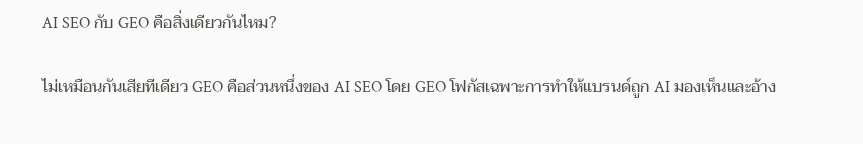AI SEO กับ GEO คือสิ่งเดียวกันไหม?

ไม่เหมือนกันเสียทีเดียว GEO คือส่วนหนึ่งของ AI SEO โดย GEO โฟกัสเฉพาะการทำให้แบรนด์ถูก AI มองเห็นและอ้าง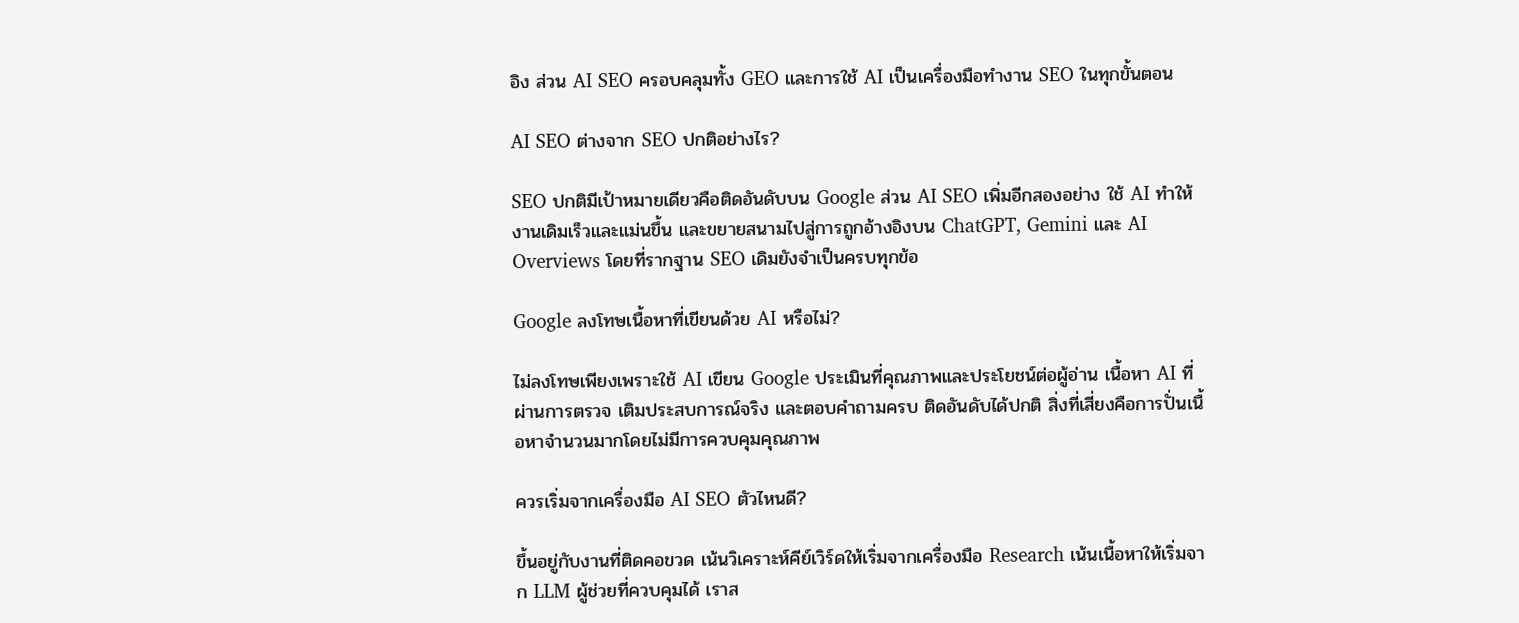อิง ส่วน AI SEO ครอบคลุมทั้ง GEO และการใช้ AI เป็นเครื่องมือทำงาน SEO ในทุกขั้นตอน

AI SEO ต่างจาก SEO ปกติอย่างไร?

SEO ปกติมีเป้าหมายเดียวคือติดอันดับบน Google ส่วน AI SEO เพิ่มอีกสองอย่าง ใช้ AI ทำให้งานเดิมเร็วและแม่นขึ้น และขยายสนามไปสู่การถูกอ้างอิงบน ChatGPT, Gemini และ AI Overviews โดยที่รากฐาน SEO เดิมยังจำเป็นครบทุกข้อ

Google ลงโทษเนื้อหาที่เขียนด้วย AI หรือไม่?

ไม่ลงโทษเพียงเพราะใช้ AI เขียน Google ประเมินที่คุณภาพและประโยชน์ต่อผู้อ่าน เนื้อหา AI ที่ผ่านการตรวจ เติมประสบการณ์จริง และตอบคำถามครบ ติดอันดับได้ปกติ สิ่งที่เสี่ยงคือการปั่นเนื้อหาจำนวนมากโดยไม่มีการควบคุมคุณภาพ

ควรเริ่มจากเครื่องมือ AI SEO ตัวไหนดี?

ขึ้นอยู่กับงานที่ติดคอขวด เน้นวิเคราะห์คีย์เวิร์ดให้เริ่มจากเครื่องมือ Research เน้นเนื้อหาให้เริ่มจาก LLM ผู้ช่วยที่ควบคุมได้ เราส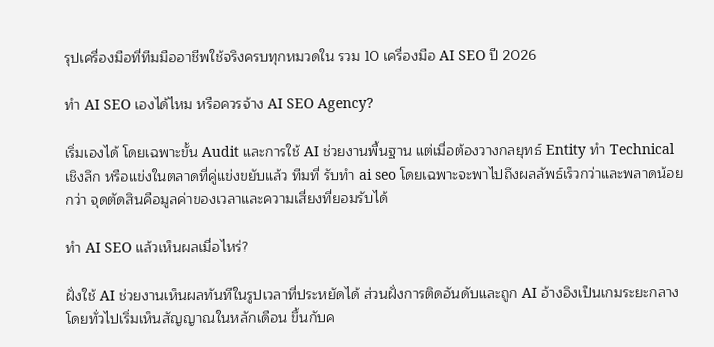รุปเครื่องมือที่ทีมมืออาชีพใช้จริงครบทุกหมวดใน รวม 10 เครื่องมือ AI SEO ปี 2026

ทำ AI SEO เองได้ไหม หรือควรจ้าง AI SEO Agency?

เริ่มเองได้ โดยเฉพาะขั้น Audit และการใช้ AI ช่วยงานพื้นฐาน แต่เมื่อต้องวางกลยุทธ์ Entity ทำ Technical เชิงลึก หรือแข่งในตลาดที่คู่แข่งขยับแล้ว ทีมที่ รับทำ ai seo โดยเฉพาะจะพาไปถึงผลลัพธ์เร็วกว่าและพลาดน้อยกว่า จุดตัดสินคือมูลค่าของเวลาและความเสี่ยงที่ยอมรับได้

ทำ AI SEO แล้วเห็นผลเมื่อไหร่?

ฝั่งใช้ AI ช่วยงานเห็นผลทันทีในรูปเวลาที่ประหยัดได้ ส่วนฝั่งการติดอันดับและถูก AI อ้างอิงเป็นเกมระยะกลาง โดยทั่วไปเริ่มเห็นสัญญาณในหลักเดือน ขึ้นกับค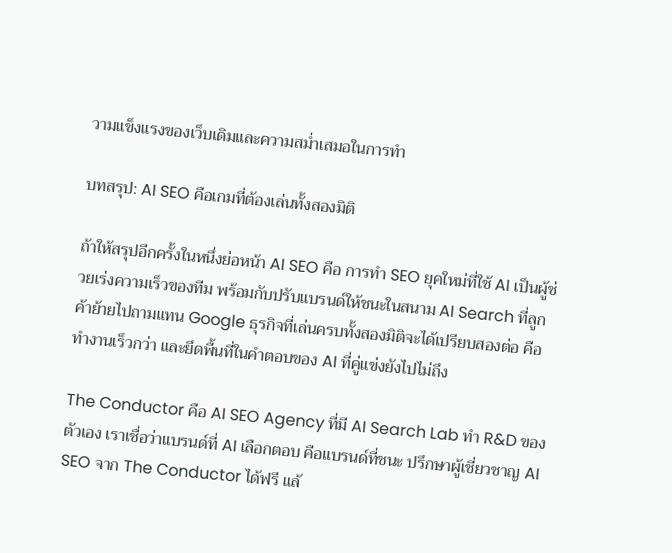วามแข็งแรงของเว็บเดิมและความสม่ำเสมอในการทำ

บทสรุป: AI SEO คือเกมที่ต้องเล่นทั้งสองมิติ

ถ้าให้สรุปอีกครั้งในหนึ่งย่อหน้า AI SEO คือ การทำ SEO ยุคใหม่ที่ใช้ AI เป็นผู้ช่วยเร่งความเร็วของทีม พร้อมกับปรับแบรนด์ให้ชนะในสนาม AI Search ที่ลูกค้าย้ายไปถามแทน Google ธุรกิจที่เล่นครบทั้งสองมิติจะได้เปรียบสองต่อ คือทำงานเร็วกว่า และยึดพื้นที่ในคำตอบของ AI ที่คู่แข่งยังไปไม่ถึง

The Conductor คือ AI SEO Agency ที่มี AI Search Lab ทำ R&D ของตัวเอง เราเชื่อว่าแบรนด์ที่ AI เลือกตอบ คือแบรนด์ที่ชนะ ปรึกษาผู้เชี่ยวชาญ AI SEO จาก The Conductor ได้ฟรี แล้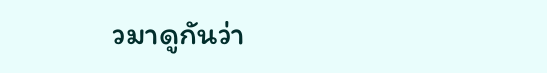วมาดูกันว่า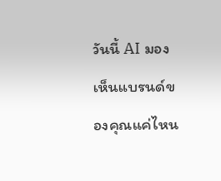วันนี้ AI มองเห็นแบรนด์ของคุณแค่ไหน